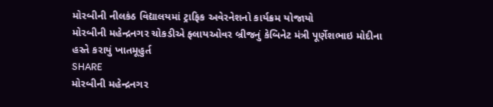મોરબીની નીલકંઠ વિદ્યાલયમાં ટ્રાફિક અવેરનેશનો કાર્યક્રમ યોજાયો
મોરબીની મહેન્દ્રનગર ચોકડીએ ફ્લાયઓવર બ્રીજનું કેબિનેટ મંત્રી પૂર્ણેશભાઇ મોદીના હસ્તે કરાયું ખાતમૂહુર્ત
SHARE
મોરબીની મહેન્દ્રનગર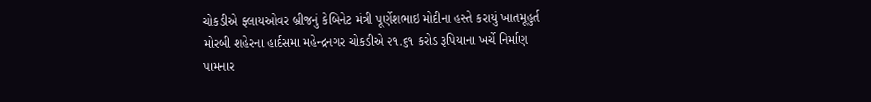ચોકડીએ ફ્લાયઓવર બ્રીજનું કેબિનેટ મંત્રી પૂર્ણેશભાઇ મોદીના હસ્તે કરાયું ખાતમૂહુર્ત
મોરબી શહેરના હાર્દસમા મહેન્દ્રનગર ચોકડીએ ૨૧.૬૧ કરોડ રૂપિયાના ખર્ચે નિર્માણ પામનાર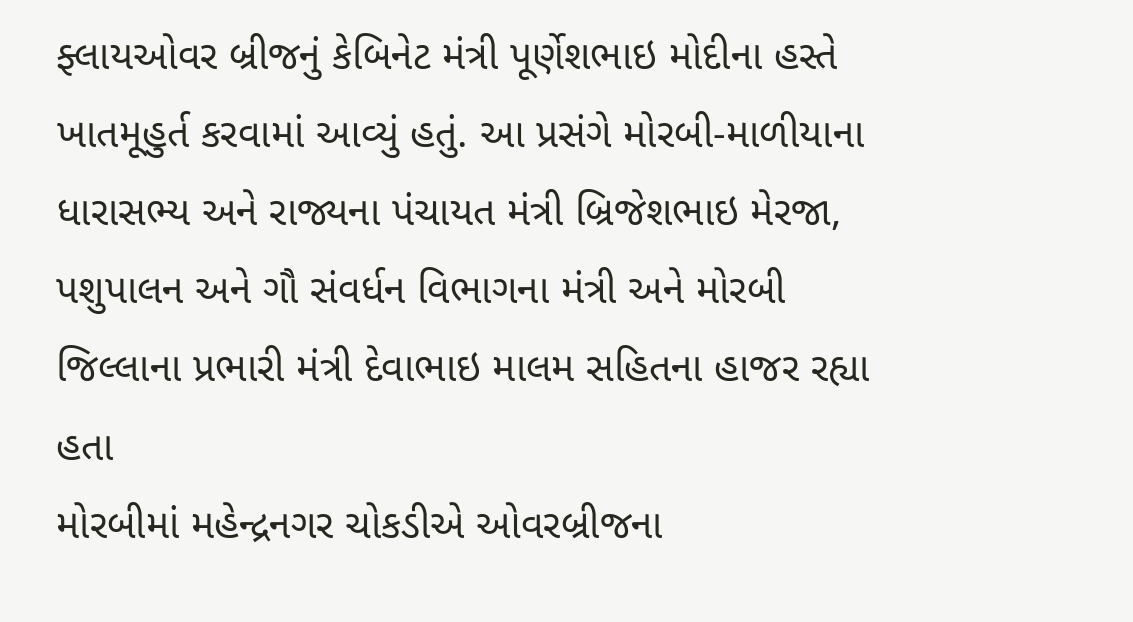ફ્લાયઓવર બ્રીજનું કેબિનેટ મંત્રી પૂર્ણેશભાઇ મોદીના હસ્તે ખાતમૂહુર્ત કરવામાં આવ્યું હતું. આ પ્રસંગે મોરબી-માળીયાના ધારાસભ્ય અને રાજ્યના પંચાયત મંત્રી બ્રિજેશભાઇ મેરજા, પશુપાલન અને ગૌ સંવર્ધન વિભાગના મંત્રી અને મોરબી જિલ્લાના પ્રભારી મંત્રી દેવાભાઇ માલમ સહિતના હાજર રહ્યા હતા
મોરબીમાં મહેન્દ્રનગર ચોકડીએ ઓવરબ્રીજના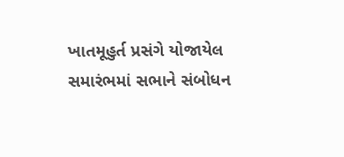ખાતમૂહુર્ત પ્રસંગે યોજાયેલ સમારંભમાં સભાને સંબોધન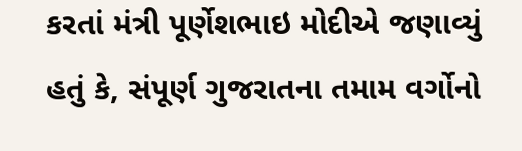કરતાં મંત્રી પૂર્ણેશભાઇ મોદીએ જણાવ્યું હતું કે, સંપૂર્ણ ગુજરાતના તમામ વર્ગોનો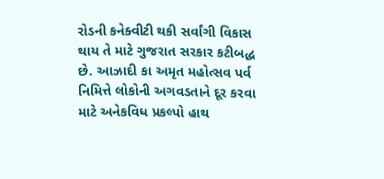રોડની કનેક્વીટી થકી સર્વાંગી વિકાસ થાય તે માટે ગુજરાત સરકાર કટીબદ્ધ છે. આઝાદી કા અમૃત મહોત્સવ પર્વ નિમિત્તે લોકોની અગવડતાને દૂર કરવા માટે અનેકવિધ પ્રકલ્પો હાથ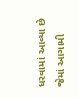ધરવામાં આવ્યા છે જેમાં આગામી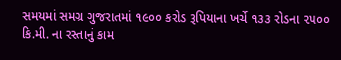સમયમાં સમગ્ર ગુજરાતમાં ૧૯૦૦ કરોડ રૂપિયાના ખર્ચે ૧૩૩ રોડના ૨૫૦૦ કિ.મી. ના રસ્તાનું કામ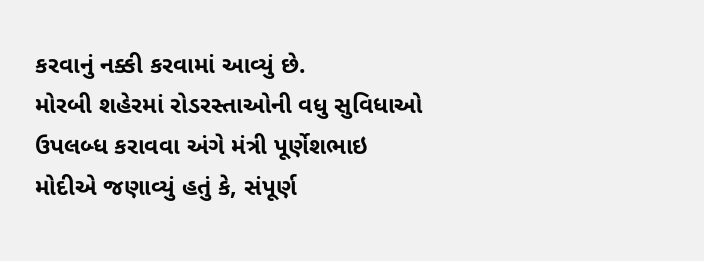કરવાનું નક્કી કરવામાં આવ્યું છે.
મોરબી શહેરમાં રોડરસ્તાઓની વધુ સુવિધાઓ ઉપલબ્ધ કરાવવા અંગે મંત્રી પૂર્ણેશભાઇ મોદીએ જણાવ્યું હતું કે, સંપૂર્ણ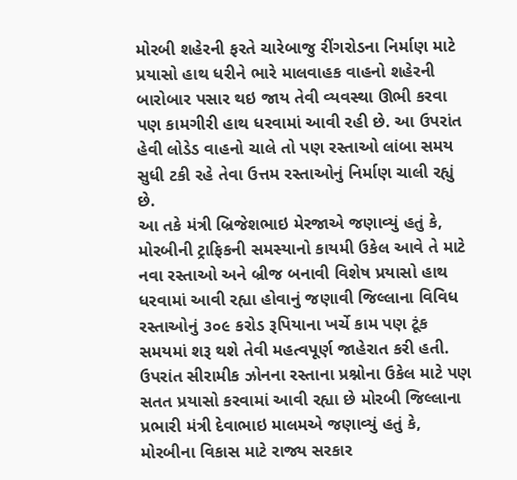મોરબી શહેરની ફરતે ચારેબાજુ રીંગરોડના નિર્માણ માટે પ્રયાસો હાથ ધરીને ભારે માલવાહક વાહનો શહેરની બારોબાર પસાર થઇ જાય તેવી વ્યવસ્થા ઊભી કરવા પણ કામગીરી હાથ ધરવામાં આવી રહી છે. આ ઉપરાંત હેવી લોડેડ વાહનો ચાલે તો પણ રસ્તાઓ લાંબા સમય સુધી ટકી રહે તેવા ઉત્તમ રસ્તાઓનું નિર્માણ ચાલી રહ્યું છે.
આ તકે મંત્રી બ્રિજેશભાઇ મેરજાએ જણાવ્યું હતું કે, મોરબીની ટ્રાફિકની સમસ્યાનો કાયમી ઉકેલ આવે તે માટે નવા રસ્તાઓ અને બ્રીજ બનાવી વિશેષ પ્રયાસો હાથ ધરવામાં આવી રહ્યા હોવાનું જણાવી જિલ્લાના વિવિધ રસ્તાઓનું ૩૦૯ કરોડ રૂપિયાના ખર્ચે કામ પણ ટૂંક સમયમાં શરૂ થશે તેવી મહત્વપૂર્ણ જાહેરાત કરી હતી. ઉપરાંત સીરામીક ઝોનના રસ્તાના પ્રશ્નોના ઉકેલ માટે પણ સતત પ્રયાસો કરવામાં આવી રહ્યા છે મોરબી જિલ્લાના પ્રભારી મંત્રી દેવાભાઇ માલમએ જણાવ્યું હતું કે, મોરબીના વિકાસ માટે રાજ્ય સરકાર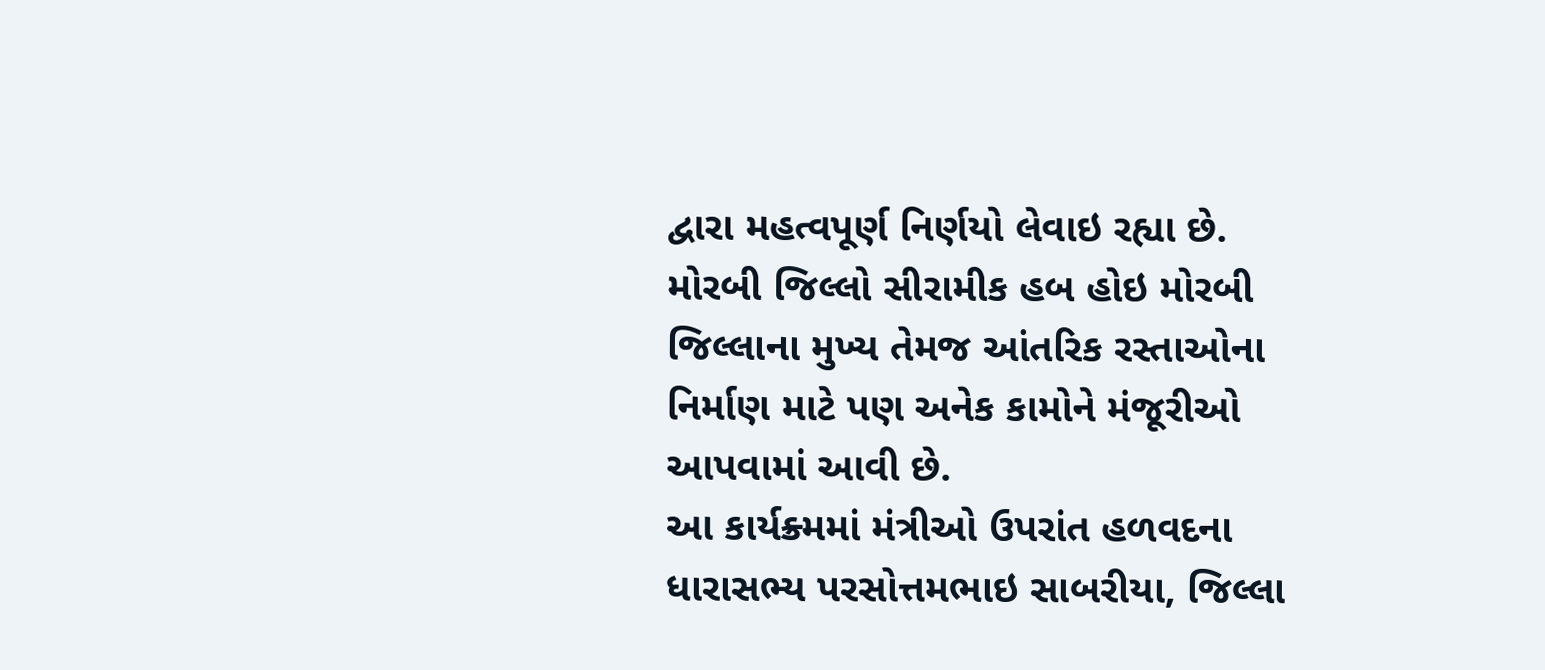દ્વારા મહત્વપૂર્ણ નિર્ણયો લેવાઇ રહ્યા છે. મોરબી જિલ્લો સીરામીક હબ હોઇ મોરબી જિલ્લાના મુખ્ય તેમજ આંતરિક રસ્તાઓના નિર્માણ માટે પણ અનેક કામોને મંજૂરીઓ આપવામાં આવી છે.
આ કાર્યક્ર્મમાં મંત્રીઓ ઉપરાંત હળવદના ધારાસભ્ય પરસોત્તમભાઇ સાબરીયા, જિલ્લા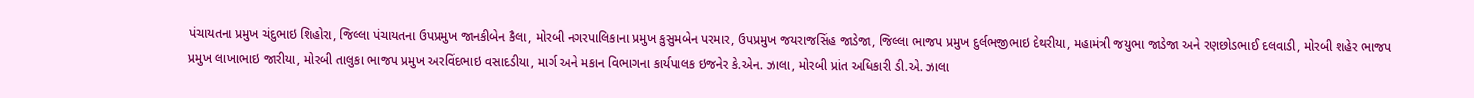પંચાયતના પ્રમુખ ચંદુભાઇ શિહોરા, જિલ્લા પંચાયતના ઉપપ્રમુખ જાનકીબેન કૈલા, મોરબી નગરપાલિકાના પ્રમુખ કુસુમબેન પરમાર, ઉપપ્રમુખ જયરાજસિંહ જાડેજા, જિલ્લા ભાજપ પ્રમુખ દુર્લભજીભાઇ દેથરીયા, મહામંત્રી જયુભા જાડેજા અને રણછોડભાઈ દલવાડી, મોરબી શહેર ભાજપ પ્રમુખ લાખાભાઇ જારીયા, મોરબી તાલુકા ભાજપ પ્રમુખ અરવિંદભાઇ વસાદડીયા, માર્ગ અને મકાન વિભાગના કાર્યપાલક ઇજનેર કે.એન. ઝાલા, મોરબી પ્રાંત અધિકારી ડી.એ. ઝાલા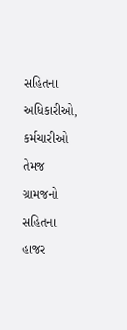સહિતના અધિકારીઓ, કર્મચારીઓ તેમજ ગ્રામજનો સહિતના હાજર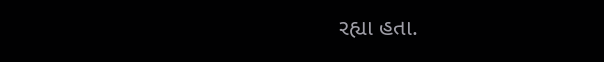રહ્યા હતા.